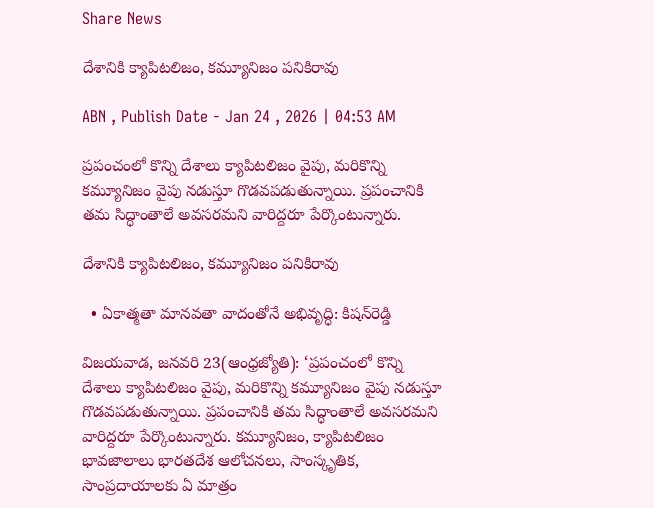Share News

దేశానికి క్యాపిటలిజం, కమ్యూనిజం పనికిరావు

ABN , Publish Date - Jan 24 , 2026 | 04:53 AM

ప్రపంచంలో కొన్ని దేశాలు క్యాపిటలిజం వైపు, మరికొన్ని కమ్యూనిజం వైపు నడుస్తూ గొడవపడుతున్నాయి. ప్రపంచానికి తమ సిద్ధాంతాలే అవసరమని వారిద్దరూ పేర్కొంటున్నారు.

దేశానికి క్యాపిటలిజం, కమ్యూనిజం పనికిరావు

  • ఏకాత్మతా మానవతా వాదంతోనే అభివృద్ధి: కిషన్‌రెడ్డి

విజయవాడ, జనవరి 23(ఆంధ్రజ్యోతి): ‘ప్రపంచంలో కొన్ని దేశాలు క్యాపిటలిజం వైపు, మరికొన్ని కమ్యూనిజం వైపు నడుస్తూ గొడవపడుతున్నాయి. ప్రపంచానికి తమ సిద్ధాంతాలే అవసరమని వారిద్దరూ పేర్కొంటున్నారు. కమ్యూనిజం, క్యాపిటలిజం భావజాలాలు భారతదేశ ఆలోచనలు, సాంస్కృతిక, సాంప్రదాయాలకు ఏ మాత్రం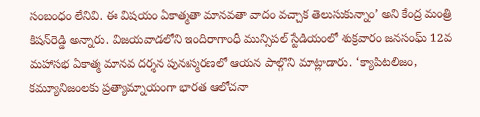సంబంధం లేనివి. ఈ విషయం ఏకాత్మతా మానవతా వాదం వచ్చాక తెలుసుకున్నాం’ అని కేంద్ర మంత్రి కిషన్‌రెడ్డి అన్నారు. విజయవాడలోని ఇందిరాగాంధీ మున్సిపల్‌ స్టేడియంలో శుక్రవారం జనసంఘ్‌ 12వ మహాసభ ఏకాత్మ మానవ దర్శన పునఃస్మరణలో ఆయన పాల్గొని మాట్లాడారు. ‘క్యాపిటలిజం, కమ్యూనిజంలకు ప్రత్యామ్నాయంగా భారత ఆలోచనా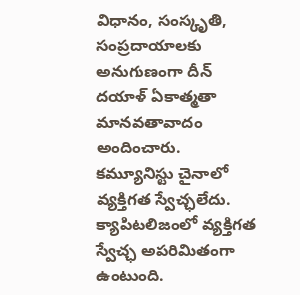విధానం, సంస్కృతి, సంప్రదాయాలకు అనుగుణంగా దీన్‌ దయాళ్‌ ఏకాత్మతా మానవతావాదం అందించారు. కమ్యూనిస్టు చైనాలో వ్యక్తిగత స్వేచ్ఛలేదు. క్యాపిటలిజంలో వ్యక్తిగత స్వేచ్ఛ అపరిమితంగా ఉంటుంది.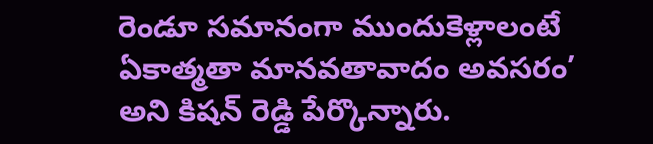రెండూ సమానంగా ముందుకెళ్లాలంటే ఏకాత్మతా మానవతావాదం అవసరం’ అని కిషన్‌ రెడ్డి పేర్కొన్నారు.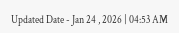Updated Date - Jan 24 , 2026 | 04:53 AM